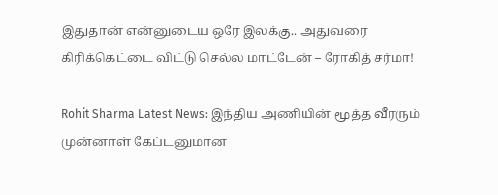இதுதான் என்னுடைய ஒரே இலக்கு.. அதுவரை கிரிக்கெட்டை விட்டு செல்ல மாட்டேன் – ரோகித் சர்மா!

Rohit Sharma Latest News: இந்திய அணியின் மூத்த வீரரும் முன்னாள் கேப்டனுமான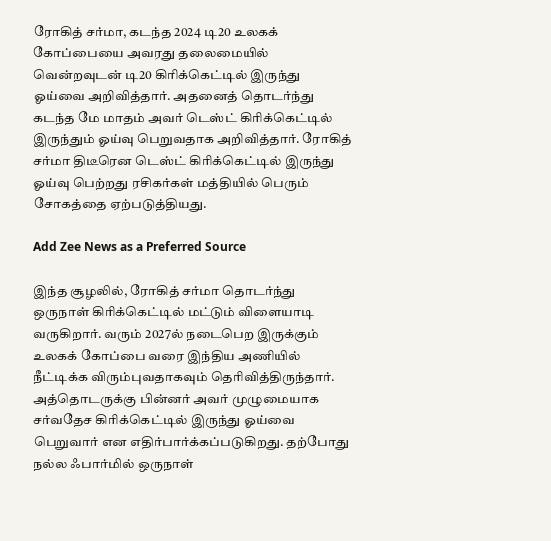ரோகித் சர்மா, கடந்த 2024 டி20 உலகக் கோப்பையை அவரது தலைமையில் வென்றவுடன் டி20 கிரிக்கெட்டில் இருந்து ஓய்வை அறிவித்தார். அதனைத் தொடர்ந்து கடந்த மே மாதம் அவர் டெஸ்ட் கிரிக்கெட்டில் இருந்தும் ஓய்வு பெறுவதாக அறிவித்தார். ரோகித் சர்மா திடீரென டெஸ்ட் கிரிக்கெட்டில் இருந்து ஓய்வு பெற்றது ரசிகர்கள் மத்தியில் பெரும் சோகத்தை ஏற்படுத்தியது.

Add Zee News as a Preferred Source

இந்த சூழலில், ரோகித் சர்மா தொடர்ந்து ஒருநாள் கிரிக்கெட்டில் மட்டும் விளையாடி வருகிறார். வரும் 2027ல் நடைபெற இருக்கும் உலகக் கோப்பை வரை இந்திய அணியில் நீட்டிக்க விரும்புவதாகவும் தெரிவித்திருந்தார். அத்தொடருக்கு பின்னர் அவர் முழுமையாக சர்வதேச கிரிக்கெட்டில் இருந்து ஓய்வை பெறுவார் என எதிர்பார்க்கப்படுகிறது. தற்போது நல்ல ஃபார்மில் ஒருநாள்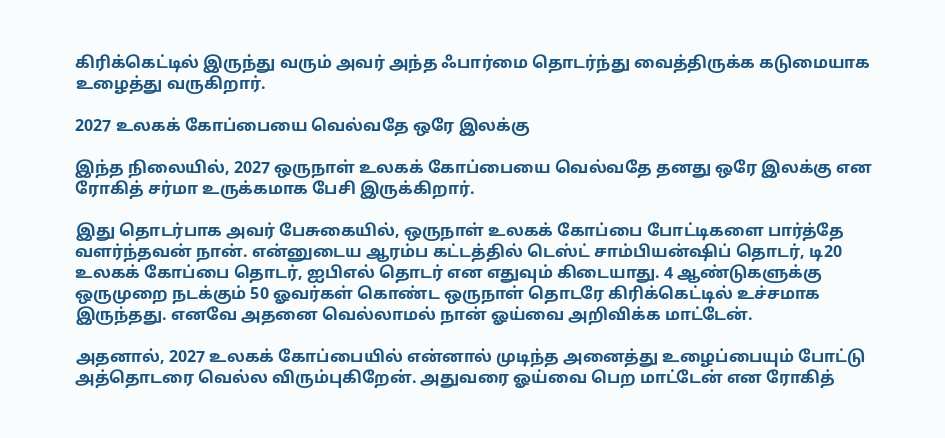கிரிக்கெட்டில் இருந்து வரும் அவர் அந்த ஃபார்மை தொடர்ந்து வைத்திருக்க கடுமையாக உழைத்து வருகிறார்.

2027 உலகக் கோப்பையை வெல்வதே ஒரே இலக்கு

இந்த நிலையில், 2027 ஒருநாள் உலகக் கோப்பையை வெல்வதே தனது ஒரே இலக்கு என ரோகித் சர்மா உருக்கமாக பேசி இருக்கிறார்.

இது தொடர்பாக அவர் பேசுகையில், ஒருநாள் உலகக் கோப்பை போட்டிகளை பார்த்தே வளர்ந்தவன் நான். என்னுடைய ஆரம்ப கட்டத்தில் டெஸ்ட் சாம்பியன்ஷிப் தொடர், டி20 உலகக் கோப்பை தொடர், ஐபிஎல் தொடர் என எதுவும் கிடையாது. 4 ஆண்டுகளுக்கு ஒருமுறை நடக்கும் 50 ஓவர்கள் கொண்ட ஒருநாள் தொடரே கிரிக்கெட்டில் உச்சமாக இருந்தது. எனவே அதனை வெல்லாமல் நான் ஓய்வை அறிவிக்க மாட்டேன்.

அதனால், 2027 உலகக் கோப்பையில் என்னால் முடிந்த அனைத்து உழைப்பையும் போட்டு அத்தொடரை வெல்ல விரும்புகிறேன். அதுவரை ஓய்வை பெற மாட்டேன் என ரோகித்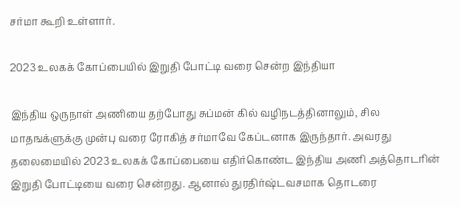சர்மா கூறி உள்ளார்.

2023 உலகக் கோப்பையில் இறுதி போட்டி வரை சென்ற இந்தியா

இந்திய ஒருநாள் அணியை தற்போது சுப்மன் கில் வழிநடத்தினாலும், சில மாதஙக்ளுக்கு முன்பு வரை ரோகித் சர்மாவே கேப்டனாக இருந்தார். அவரது தலைமையில் 2023 உலகக் கோப்பையை எதிர்கொண்ட இந்திய அணி அத்தொடரின் இறுதி போட்டியை வரை சென்றது. ஆனால் துரதிர்ஷ்டவசமாக தொடரை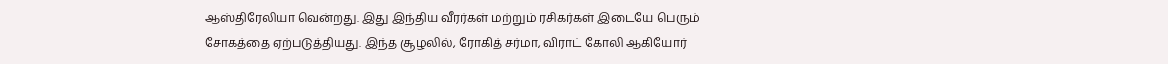ஆஸ்திரேலியா வென்றது. இது இந்திய வீரர்கள் மற்றும் ரசிகர்கள் இடையே பெரும் சோகத்தை ஏற்படுத்தியது. இந்த சூழலில், ரோகித் சர்மா, விராட் கோலி ஆகியோர்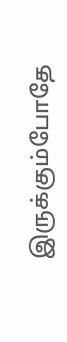இருக்கும்போதே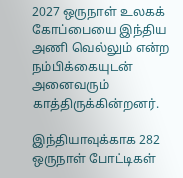2027 ஒருநாள் உலகக் கோப்பையை இந்திய அணி வெல்லும் என்ற நம்பிக்கையுடன் அனைவரும் காத்திருக்கின்றனர்.

இந்தியாவுக்காக 282 ஒருநாள் போட்டிகள்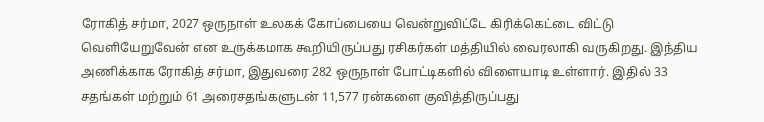ரோகித் சர்மா, 2027 ஒருநாள் உலகக் கோப்பையை வென்றுவிட்டே கிரிக்கெட்டை விட்டு வெளியேறுவேன் என உருக்கமாக கூறியிருப்பது ரசிகர்கள் மத்தியில் வைரலாகி வருகிறது. இந்திய அணிக்காக ரோகித் சர்மா, இதுவரை 282 ஒருநாள் போட்டிகளில் விளையாடி உள்ளார். இதில் 33 சதங்கள் மற்றும் 61 அரைசதங்களுடன் 11,577 ரன்களை குவித்திருப்பது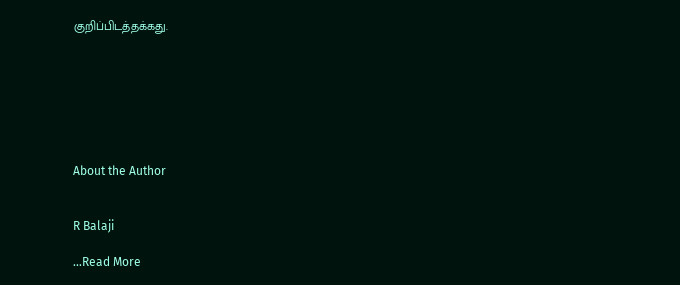குறிப்பிடத்தக்கது.







About the Author


R Balaji

…Read More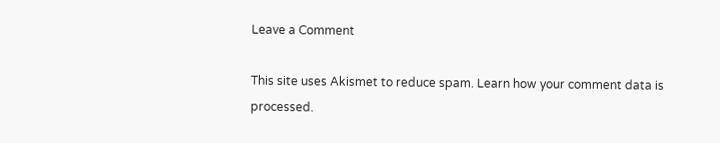Leave a Comment

This site uses Akismet to reduce spam. Learn how your comment data is processed.